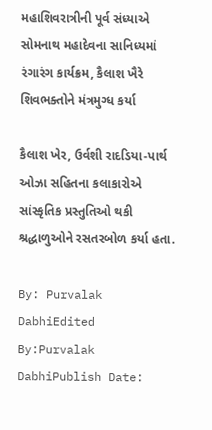મહાશિવરાત્રીની પૂર્વ સંધ્યાએ સોમનાથ મહાદેવના સાનિધ્યમાં રંગારંગ કાર્યક્રમ, કૈલાશ ખૈરે શિવભક્તોને મંત્રમુગ્ધ કર્યા

કૈલાશ ખેર, ઉર્વશી રાદડિયા-પાર્થ ઓઝા સહિતના કલાકારોએ સાંસ્કૃતિક પ્રસ્તુતિઓ થકી શ્રદ્ધાળુઓને રસતરબોળ કર્યા હતા.

By: Purvalak DabhiEdited By:Purvalak DabhiPublish Date: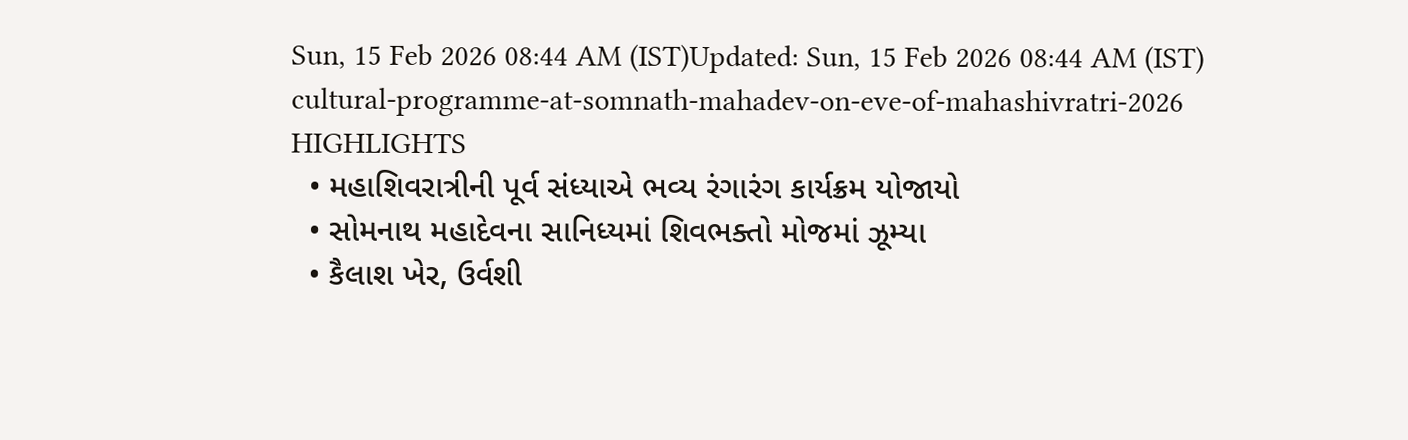Sun, 15 Feb 2026 08:44 AM (IST)Updated: Sun, 15 Feb 2026 08:44 AM (IST)
cultural-programme-at-somnath-mahadev-on-eve-of-mahashivratri-2026
HIGHLIGHTS
  • મહાશિવરાત્રીની પૂર્વ સંધ્યાએ ભવ્ય રંગારંગ કાર્યક્રમ યોજાયો
  • સોમનાથ મહાદેવના સાનિધ્યમાં શિવભક્તો મોજમાં ઝૂમ્યા
  • કૈલાશ ખેર, ઉર્વશી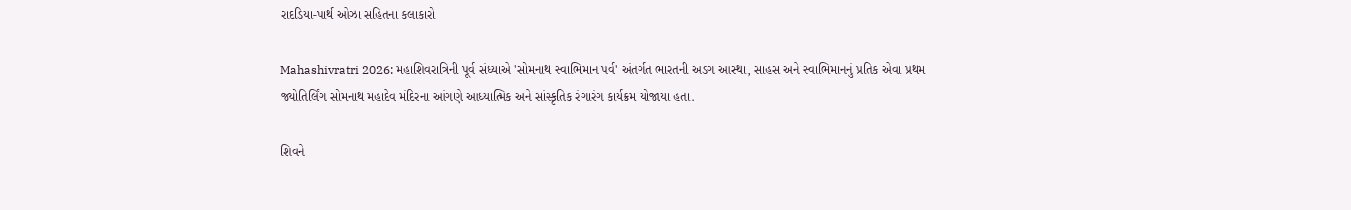રાદડિયા-પાર્થ ઓઝા સહિતના કલાકારો

Mahashivratri 2026: મહાશિવરાત્રિની પૂર્વ સંધ્યાએ 'સોમનાથ સ્વાભિમાન પર્વ' અંતર્ગત ભારતની અડગ આસ્થા, સાહસ અને સ્વાભિમાનનું પ્રતિક એવા પ્રથમ જ્યોતિર્લિંગ સોમનાથ મહાદેવ મંદિરના આંગણે આધ્યાત્મિક અને સાંસ્કૃતિક રંગારંગ કાર્યક્રમ યોજાયા હતા.

શિવને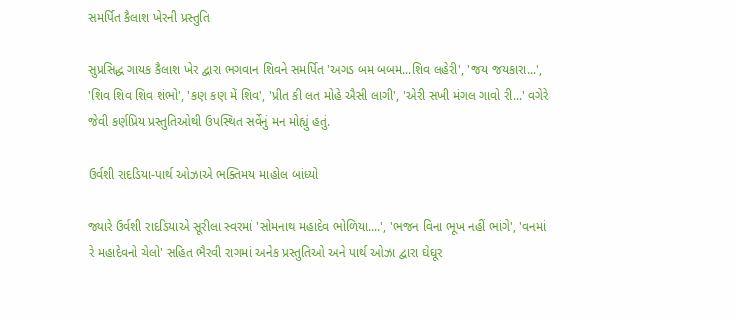સમર્પિત કૈલાશ ખેરની પ્રસ્તુતિ

સુપ્રસિદ્ધ ગાયક કૈલાશ ખેર દ્વારા ભગવાન શિવને સમર્પિત 'અગડ બમ બબમ...શિવ લહેરી', 'જય જયકારા...', 'શિવ શિવ શિવ શંભો', 'કણ કણ મેં શિવ', 'પ્રીત કી લત મોહે ઐસી લાગી', 'એરી સખી મંગલ ગાવો રી...' વગેરે જેવી કર્ણપ્રિય પ્રસ્તુતિઓથી ઉપસ્થિત સર્વેનું મન મોહ્યું હતું.

ઉર્વશી રાદડિયા-પાર્થ ઓઝાએ ભક્તિમય માહોલ બાંધ્યો

જ્યારે ઉર્વશી રાદડિયાએ સૂરીલા સ્વરમાં 'સોમનાથ મહાદેવ ભોળિયા....', 'ભજન વિના ભૂખ નહીં ભાંગે', 'વનમાં રે મહાદેવનો ચેલો' સહિત ભૈરવી રાગમાં અનેક પ્રસ્તુતિઓ અને પાર્થ ઓઝા દ્વારા ઘેઘૂર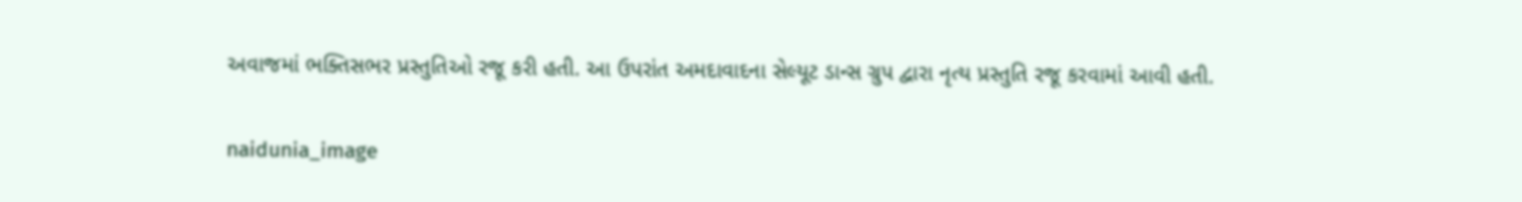અવાજમાં ભક્તિસભર પ્રસ્તુતિઓ રજૂ કરી હતી. આ ઉપરાંત અમદાવાદના સેલ્યૂટ ડાન્સ ગ્રુપ દ્વારા નૃત્ય પ્રસ્તુતિ રજૂ કરવામાં આવી હતી.

naidunia_image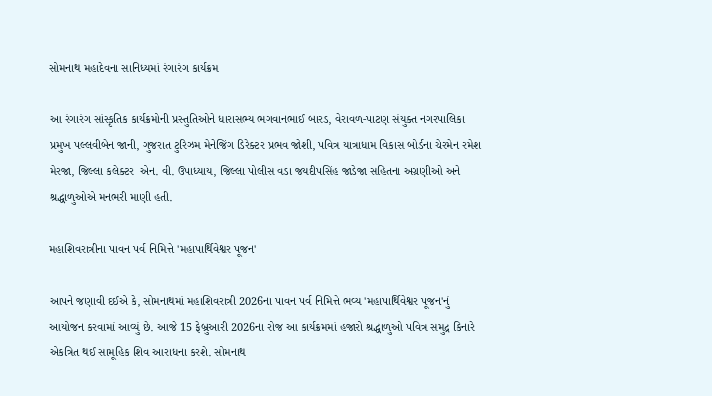સોમનાથ મહાદેવના સાનિધ્યમાં રંગારંગ કાર્યક્રમ

આ રંગારંગ સાંસ્કૃતિક કાર્યક્રમોની પ્રસ્તુતિઓને ધારાસભ્ય ભગવાનભાઈ બારડ, વેરાવળ-પાટણ સંયુક્ત નગરપાલિકા પ્રમુખ પલ્લવીબેન જાની, ગુજરાત ટુરિઝમ મેનેજિંગ ડિરેક્ટર પ્રભવ જોશી, પવિત્ર યાત્રાધામ વિકાસ બોર્ડના ચેરમેન રમેશ મેરજા, જિલ્લા કલેક્ટર  એન. વી. ઉપાધ્યાય, જિલ્લા પોલીસ વડા જયદીપસિંહ જાડેજા સહિતના અગ્રણીઓ અને શ્રદ્ધાળુઓએ મનભરી માણી હતી.

મહાશિવરાત્રીના પાવન પર્વ નિમિત્તે 'મહાપાર્થિવેશ્વર પૂજન'

આપને જણાવી દઈએ કે, સોમનાથમાં મહાશિવરાત્રી 2026ના પાવન પર્વ નિમિત્તે ભવ્ય 'મહાપાર્થિવેશ્વર પૂજન'નું આયોજન કરવામાં આવ્યું છે. આજે 15 ફેબ્રુઆરી 2026ના રોજ આ કાર્યક્રમમાં હજારો શ્રદ્ધાળુઓ પવિત્ર સમુદ્ર કિનારે એકત્રિત થઈ સામૂહિક શિવ આરાધના કરશે. સોમનાથ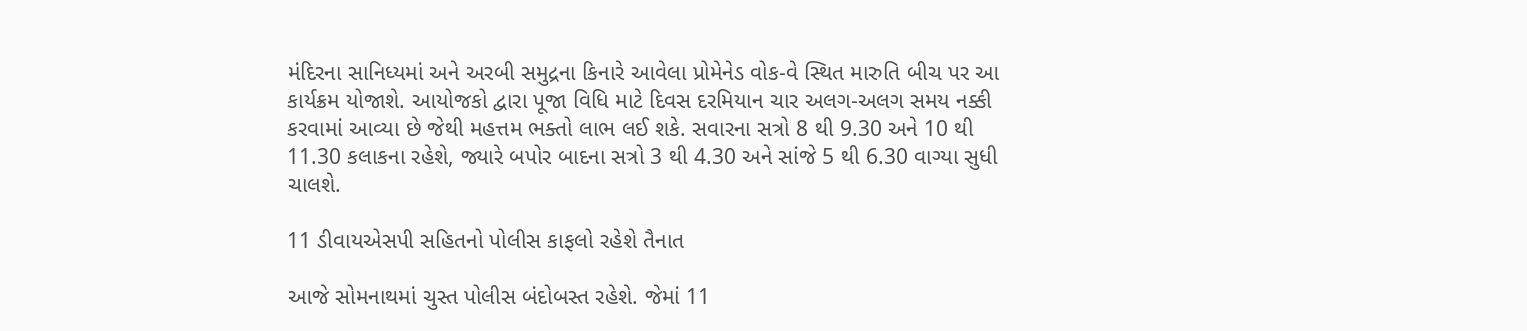મંદિરના સાનિધ્યમાં અને અરબી સમુદ્રના કિનારે આવેલા પ્રોમેનેડ વોક-વે સ્થિત મારુતિ બીચ પર આ કાર્યક્રમ યોજાશે. આયોજકો દ્વારા પૂજા વિધિ માટે દિવસ દરમિયાન ચાર અલગ-અલગ સમય નક્કી કરવામાં આવ્યા છે જેથી મહત્તમ ભક્તો લાભ લઈ શકે. સવારના સત્રો 8 થી 9.30 અને 10 થી 11.30 કલાકના રહેશે, જ્યારે બપોર બાદના સત્રો 3 થી 4.30 અને સાંજે 5 થી 6.30 વાગ્યા સુધી ચાલશે.

11 ડીવાયએસપી સહિતનો પોલીસ કાફલો રહેશે તૈનાત

આજે સોમનાથમાં ચુસ્ત પોલીસ બંદોબસ્ત રહેશે. જેમાં 11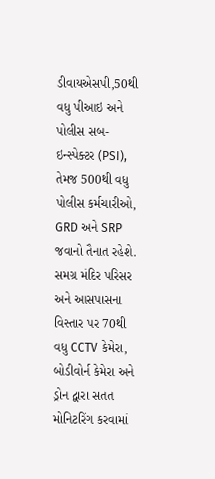ડીવાયએસપી,50થી વધુ પીઆઇ અને પોલીસ સબ-ઇન્સ્પેક્ટર (PSI), તેમજ 500થી વધુ પોલીસ કર્મચારીઓ, GRD અને SRP જવાનો તૈનાત રહેશે. સમગ્ર મંદિર પરિસર અને આસપાસના વિસ્તાર પર 70થી વધુ CCTV કેમેરા, બોડીવોર્ન કેમેરા અને ડ્રોન દ્વારા સતત મોનિટરિંગ કરવામાં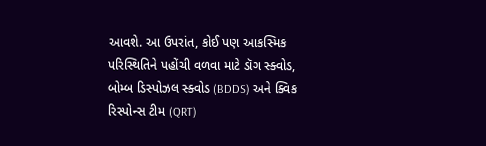આવશે. આ ઉપરાંત, કોઈ પણ આકસ્મિક પરિસ્થિતિને પહોંચી વળવા માટે ડૉગ સ્ક્વોડ, બોમ્બ ડિસ્પોઝલ સ્ક્વોડ (BDDS) અને ક્વિક રિસ્પોન્સ ટીમ (QRT)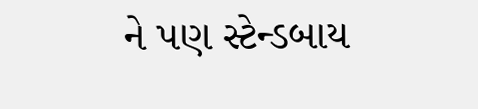ને પણ સ્ટેન્ડબાય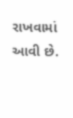રાખવામાં આવી છે.